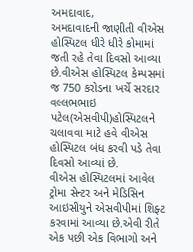અમદાવાદ,
અમદાવાદની જાણીતી વીએસ હોસ્પિટલ ધીરે ધીરે કોમામાં જતી રહે તેવા દિવસો આવ્યા છે.વીએસ હોસ્પિટલ કેમ્પસમાં જ 750 કરોડના ખર્ચે સરદાર વલ્લભભાઇ પટેલ(એસવીપી)હોસ્પિટલને ચલાવવા માટે હવે વીએસ હોસ્પિટલ બંધ કરવી પડે તેવા દિવસો આવ્યાં છે.
વીએસ હોસ્પિટલમાં આવેલ ટ્રોમા સેન્ટર અને મેડિસિન આઇસીયુને એસવીપીમાં શિફ્ટ કરવામાં આવ્યા છે.એવી રીતે એક પછી એક વિભાગો અને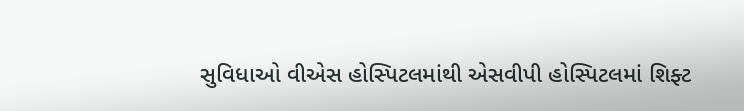સુવિધાઓ વીએસ હોસ્પિટલમાંથી એસવીપી હોસ્પિટલમાં શિફ્ટ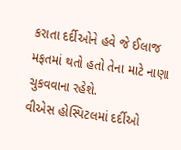કરાતા દર્દીઓને હવે જે ઈલાજ મફતમાં થતો હતો તેના માટે નાણા ચુકવવાના રહેશે.
વીએસ હોસ્પિટલમાં દર્દીઓ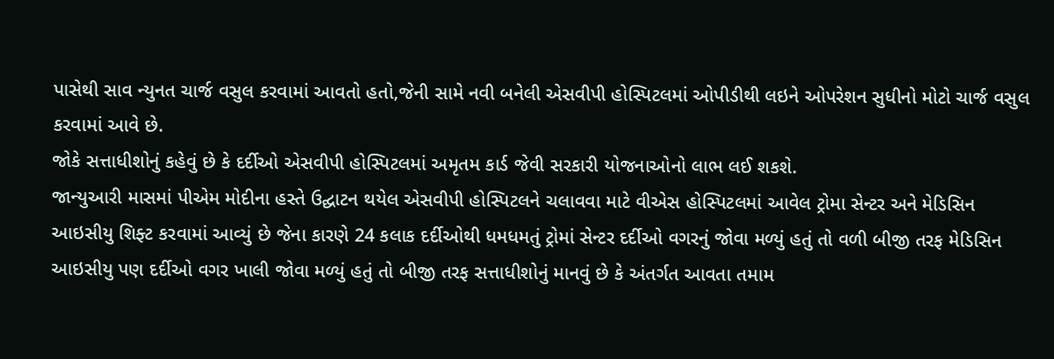પાસેથી સાવ ન્યુનત ચાર્જ વસુલ કરવામાં આવતો હતો,જેની સામે નવી બનેલી એસવીપી હોસ્પિટલમાં ઓપીડીથી લઇને ઓપરેશન સુધીનો મોટો ચાર્જ વસુલ કરવામાં આવે છે.
જોકે સત્તાધીશોનું કહેવું છે કે દર્દીઓ એસવીપી હોસ્પિટલમાં અમૃતમ કાર્ડ જેવી સરકારી યોજનાઓનો લાભ લઈ શકશે.
જાન્યુઆરી માસમાં પીએમ મોદીના હસ્તે ઉદ્ઘાટન થયેલ એસવીપી હોસ્પિટલને ચલાવવા માટે વીએસ હોસ્પિટલમાં આવેલ ટ્રોમા સેન્ટર અને મેડિસિન આઇસીયુ શિફ્ટ કરવામાં આવ્યું છે જેના કારણે 24 કલાક દર્દીઓથી ધમધમતું ટ્રોમાં સેન્ટર દર્દીઓ વગરનું જોવા મળ્યું હતું તો વળી બીજી તરફ મેડિસિન આઇસીયુ પણ દર્દીઓ વગર ખાલી જોવા મળ્યું હતું તો બીજી તરફ સત્તાધીશોનું માનવું છે કે અંતર્ગત આવતા તમામ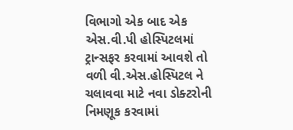વિભાગો એક બાદ એક એસ.વી.પી હોસ્પિટલમાં ટ્રાન્સફર કરવામાં આવશે તો વળી વી.એસ.હોસ્પિટલ ને ચલાવવા માટે નવા ડોક્ટરોની નિમણૂક કરવામાં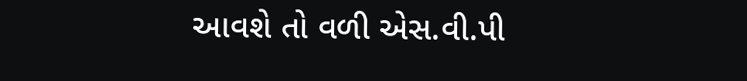આવશે તો વળી એસ.વી.પી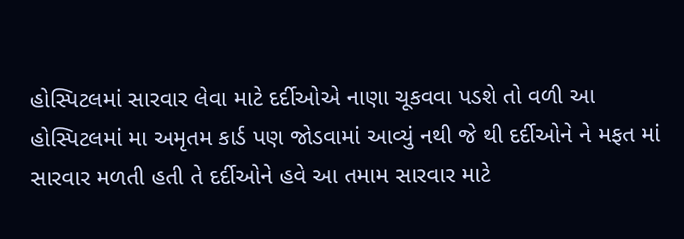હોસ્પિટલમાં સારવાર લેવા માટે દર્દીઓએ નાણા ચૂકવવા પડશે તો વળી આ હોસ્પિટલમાં મા અમૃતમ કાર્ડ પણ જોડવામાં આવ્યું નથી જે થી દર્દીઓને ને મફત માં સારવાર મળતી હતી તે દર્દીઓને હવે આ તમામ સારવાર માટે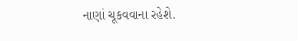નાણાં ચૂકવવાના રહેશે.